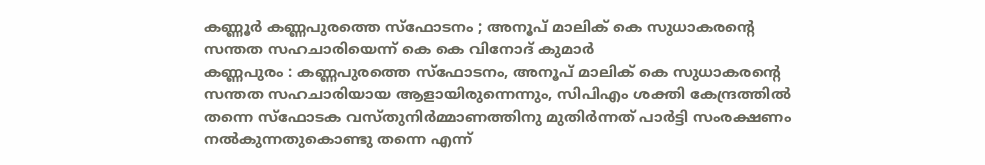കണ്ണൂർ കണ്ണപുരത്തെ സ്ഫോടനം ; അനൂപ് മാലിക് കെ സുധാകരൻ്റെ സന്തത സഹചാരിയെന്ന് കെ കെ വിനോദ് കുമാർ
കണ്ണപുരം : കണ്ണപുരത്തെ സ്ഫോടനം, അനൂപ് മാലിക് കെ സുധാകരൻ്റെ സന്തത സഹചാരിയായ ആളായിരുന്നെന്നും, സിപിഎം ശക്തി കേന്ദ്രത്തിൽ തന്നെ സ്ഫോടക വസ്തുനിർമ്മാണത്തിനു മുതിർന്നത് പാർട്ടി സംരക്ഷണം നൽകുന്നതുകൊണ്ടു തന്നെ എന്ന്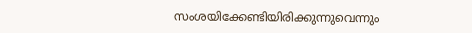സംശയിക്കേണ്ടിയിരിക്കുന്നുവെന്നും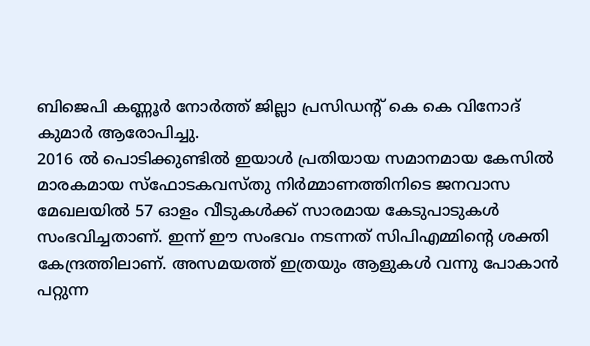ബിജെപി കണ്ണൂർ നോർത്ത് ജില്ലാ പ്രസിഡന്റ് കെ കെ വിനോദ് കുമാർ ആരോപിച്ചു.
2016 ൽ പൊടിക്കുണ്ടിൽ ഇയാൾ പ്രതിയായ സമാനമായ കേസിൽ മാരകമായ സ്ഫോടകവസ്തു നിർമ്മാണത്തിനിടെ ജനവാസ മേഖലയിൽ 57 ഓളം വീടുകൾക്ക് സാരമായ കേടുപാടുകൾ സംഭവിച്ചതാണ്. ഇന്ന് ഈ സംഭവം നടന്നത് സിപിഎമ്മിന്റെ ശക്തി കേന്ദ്രത്തിലാണ്. അസമയത്ത് ഇത്രയും ആളുകൾ വന്നു പോകാൻ പറ്റുന്ന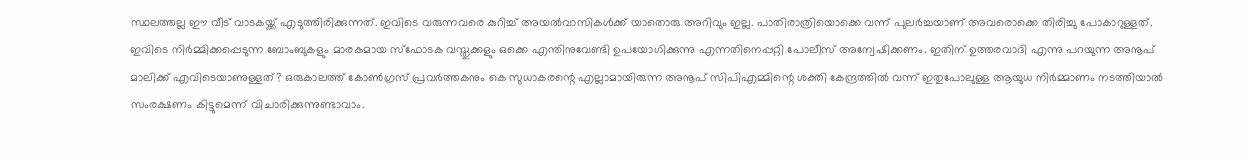സ്ഥലത്തല്ല ഈ വീട് വാടകയ്ക്ക് എടുത്തിരിക്കുന്നത്. ഇവിടെ വരുന്നവരെ കുറിച്ച് അയൽവാസികൾക്ക് യാതൊരു അറിവും ഇല്ല. പാതിരാത്രിയൊക്കെ വന്ന് പുലർച്ചയാണ് അവരൊക്കെ തിരിച്ചു പോകാറുള്ളത്.
ഇവിടെ നിർമ്മിക്കപ്പെടുന്ന ബോംബുകളും മാരകമായ സ്ഫോടക വസ്തുക്കളും ഒക്കെ എന്തിനുവേണ്ടി ഉപയോഗിക്കുന്നു എന്നതിനെപ്പറ്റി പോലീസ് അന്വേഷിക്കണം. ഇതിന് ഉത്തരവാദി എന്നു പറയുന്ന അനൂപ് മാലിക്ക് എവിടെയാണുള്ളത്? ഒരുകാലത്ത് കോൺഗ്രസ് പ്രവർത്തകനും കെ സുധാകരന്റെ എല്ലാമായിരുന്ന അനൂപ് സിപിഎമ്മിന്റെ ശക്തി കേന്ദ്രത്തിൽ വന്ന് ഇതുപോലുള്ള ആയുധ നിർമ്മാണം നടത്തിയാൽ സംരക്ഷണം കിട്ടുമെന്ന് വിചാരിക്കുന്നുണ്ടാവാം.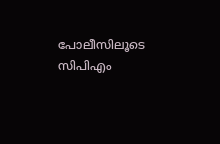പോലീസിലൂടെ സിപിഎം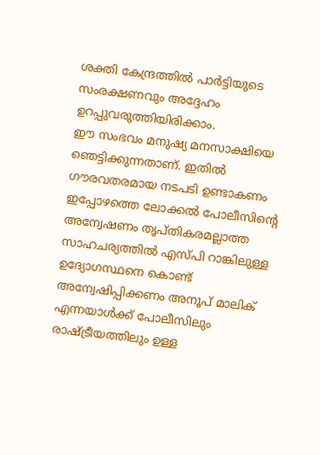ശക്തി കേന്ദ്രത്തിൽ പാർട്ടിയുടെ സംരക്ഷണവും അദ്ദേഹം ഉറപ്പുവരുത്തിയിരിക്കാം.
ഈ സംഭവം മനുഷ്യ മനസാക്ഷിയെ ഞെട്ടിക്കുന്നതാണ്. ഇതിൽ ഗൗരവതരമായ നടപടി ഉണ്ടാകണം ഇപ്പോഴത്തെ ലോക്കൽ പോലീസിന്റെ അന്വേഷണം തൃപ്തികരമല്ലാത്ത സാഹചര്യത്തിൽ എസ്പി റാങ്കിലുള്ള ഉദ്യോഗസ്ഥനെ കൊണ്ട് അന്വേഷിപ്പിക്കണം അനൂപ് മാലിക് എന്നയാൾക്ക് പോലീസിലും രാഷ്ട്രീയത്തിലും ഉള്ള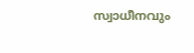സ്വാധീനവും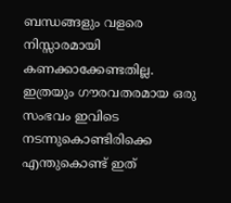ബന്ധങ്ങളും വളരെ നിസ്സാരമായി കണക്കാക്കേണ്ടതില്ല.
ഇത്രയും ഗൗരവതരമായ ഒരു സംഭവം ഇവിടെ നടന്നുകൊണ്ടിരിക്കെ എന്തുകൊണ്ട് ഇത്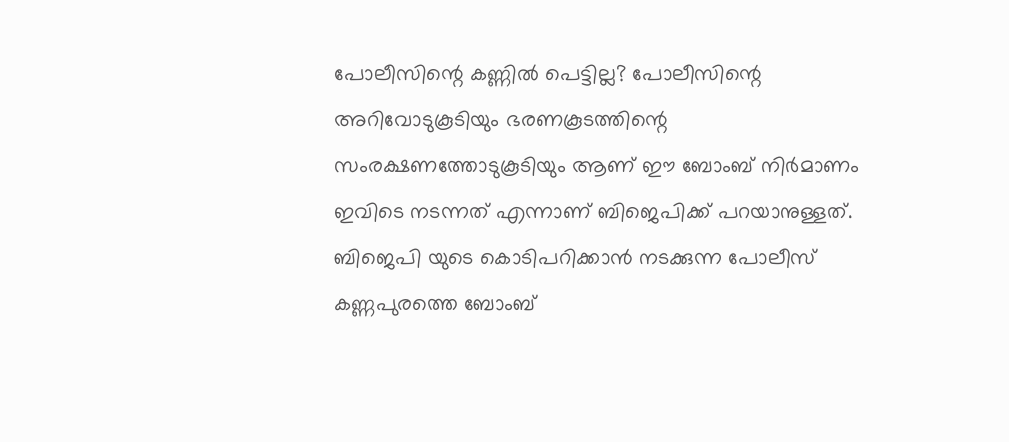പോലീസിന്റെ കണ്ണിൽ പെട്ടില്ല? പോലീസിന്റെ അറിവോടുകൂടിയും ഭരണകൂടത്തിന്റെ സംരക്ഷണത്തോടുകൂടിയും ആണ് ഈ ബോംബ് നിർമാണം ഇവിടെ നടന്നത് എന്നാണ് ബിജെപിക്ക് പറയാനുള്ളത്. ബിജെപി യുടെ കൊടിപറിക്കാൻ നടക്കുന്ന പോലീസ് കണ്ണപുരത്തെ ബോംബ്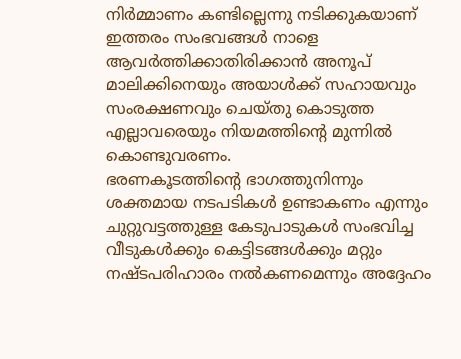നിർമ്മാണം കണ്ടില്ലെന്നു നടിക്കുകയാണ് ഇത്തരം സംഭവങ്ങൾ നാളെ ആവർത്തിക്കാതിരിക്കാൻ അനൂപ് മാലിക്കിനെയും അയാൾക്ക് സഹായവും സംരക്ഷണവും ചെയ്തു കൊടുത്ത എല്ലാവരെയും നിയമത്തിന്റെ മുന്നിൽ കൊണ്ടുവരണം.
ഭരണകൂടത്തിന്റെ ഭാഗത്തുനിന്നും ശക്തമായ നടപടികൾ ഉണ്ടാകണം എന്നും ചുറ്റുവട്ടത്തുള്ള കേടുപാടുകൾ സംഭവിച്ച വീടുകൾക്കും കെട്ടിടങ്ങൾക്കും മറ്റും നഷ്ടപരിഹാരം നൽകണമെന്നും അദ്ദേഹം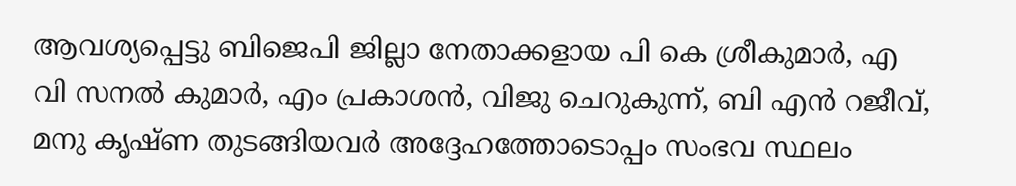ആവശ്യപ്പെട്ടു ബിജെപി ജില്ലാ നേതാക്കളായ പി കെ ശ്രീകുമാർ, എ വി സനൽ കുമാർ, എം പ്രകാശൻ, വിജു ചെറുകുന്ന്, ബി എൻ റജീവ്, മനു കൃഷ്ണ തുടങ്ങിയവർ അദ്ദേഹത്തോടൊപ്പം സംഭവ സ്ഥലം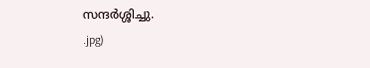സന്ദർശ്ശിച്ചു.
.jpg)